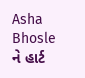Asha Bhosle ને હાર્ટ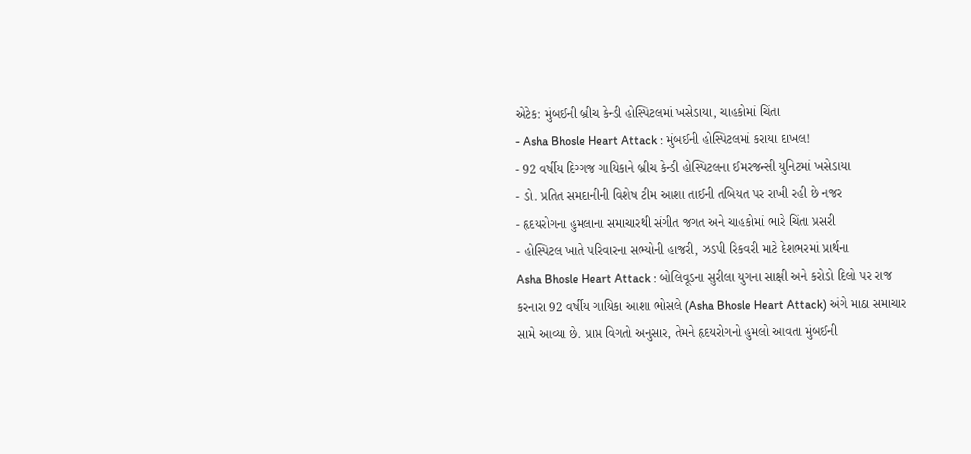એટેક: મુંબઈની બ્રીચ કેન્ડી હોસ્પિટલમાં ખસેડાયા, ચાહકોમાં ચિંતા
- Asha Bhosle Heart Attack : મુંબઈની હોસ્પિટલમાં કરાયા દાખલ!
- 92 વર્ષીય દિગ્ગજ ગાયિકાને બ્રીચ કેન્ડી હોસ્પિટલના ઈમરજન્સી યુનિટમાં ખસેડાયા
- ડો. પ્રતિત સમદાનીની વિશેષ ટીમ આશા તાઈની તબિયત પર રાખી રહી છે નજર
- હૃદયરોગના હુમલાના સમાચારથી સંગીત જગત અને ચાહકોમાં ભારે ચિંતા પ્રસરી
- હોસ્પિટલ ખાતે પરિવારના સભ્યોની હાજરી, ઝડપી રિકવરી માટે દેશભરમાં પ્રાર્થના
Asha Bhosle Heart Attack : બોલિવૂડના સુરીલા યુગના સાક્ષી અને કરોડો દિલો પર રાજ કરનારા 92 વર્ષીય ગાયિકા આશા ભોસલે (Asha Bhosle Heart Attack) અંગે માઠા સમાચાર સામે આવ્યા છે. પ્રાપ્ત વિગતો અનુસાર, તેમને હૃદયરોગનો હુમલો આવતા મુંબઈની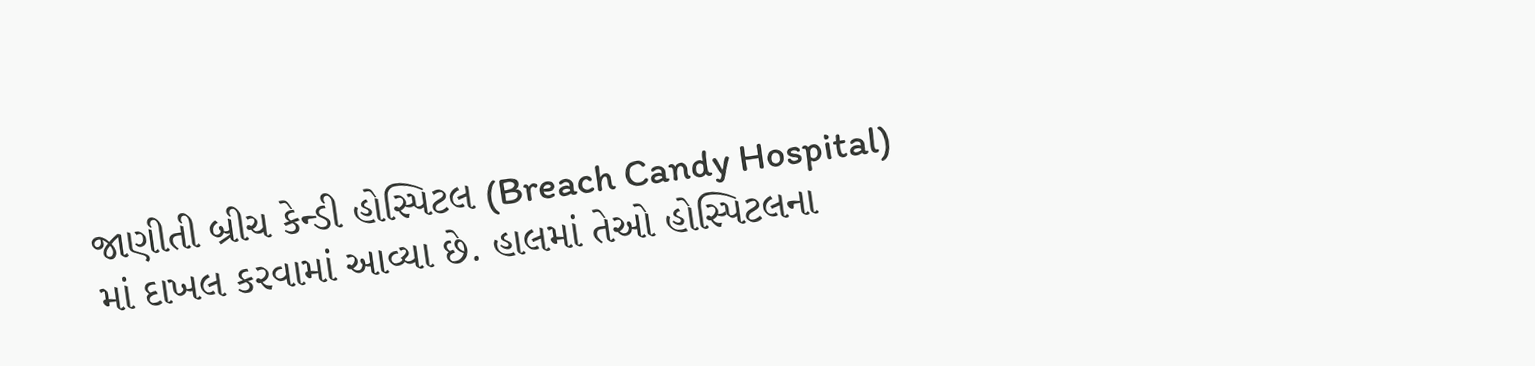જાણીતી બ્રીચ કેન્ડી હોસ્પિટલ (Breach Candy Hospital) માં દાખલ કરવામાં આવ્યા છે. હાલમાં તેઓ હોસ્પિટલના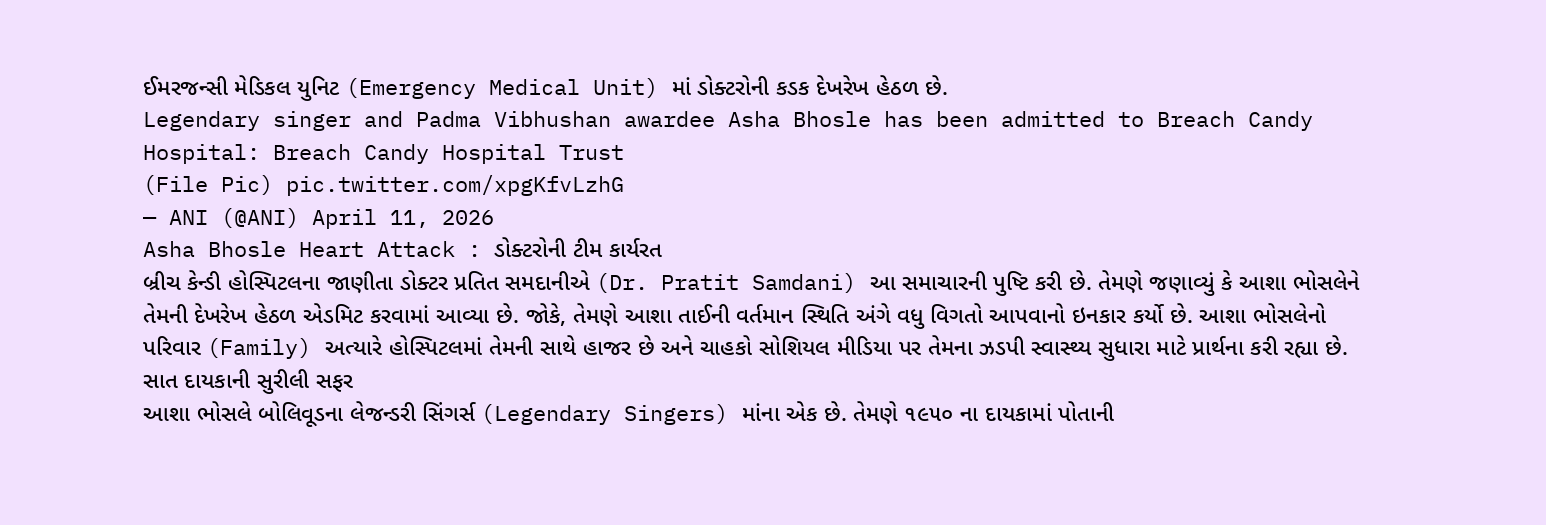ઈમરજન્સી મેડિકલ યુનિટ (Emergency Medical Unit) માં ડોક્ટરોની કડક દેખરેખ હેઠળ છે.
Legendary singer and Padma Vibhushan awardee Asha Bhosle has been admitted to Breach Candy Hospital: Breach Candy Hospital Trust
(File Pic) pic.twitter.com/xpgKfvLzhG
— ANI (@ANI) April 11, 2026
Asha Bhosle Heart Attack : ડોક્ટરોની ટીમ કાર્યરત
બ્રીચ કેન્ડી હોસ્પિટલના જાણીતા ડોક્ટર પ્રતિત સમદાનીએ (Dr. Pratit Samdani) આ સમાચારની પુષ્ટિ કરી છે. તેમણે જણાવ્યું કે આશા ભોસલેને તેમની દેખરેખ હેઠળ એડમિટ કરવામાં આવ્યા છે. જોકે, તેમણે આશા તાઈની વર્તમાન સ્થિતિ અંગે વધુ વિગતો આપવાનો ઇનકાર કર્યો છે. આશા ભોસલેનો પરિવાર (Family) અત્યારે હોસ્પિટલમાં તેમની સાથે હાજર છે અને ચાહકો સોશિયલ મીડિયા પર તેમના ઝડપી સ્વાસ્થ્ય સુધારા માટે પ્રાર્થના કરી રહ્યા છે.
સાત દાયકાની સુરીલી સફર
આશા ભોસલે બોલિવૂડના લેજન્ડરી સિંગર્સ (Legendary Singers) માંના એક છે. તેમણે ૧૯૫૦ ના દાયકામાં પોતાની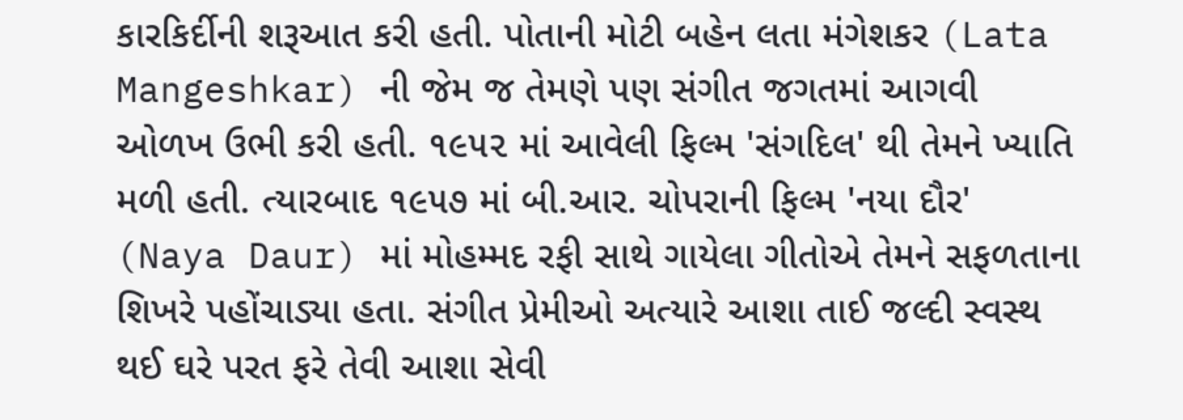કારકિર્દીની શરૂઆત કરી હતી. પોતાની મોટી બહેન લતા મંગેશકર (Lata Mangeshkar) ની જેમ જ તેમણે પણ સંગીત જગતમાં આગવી ઓળખ ઉભી કરી હતી. ૧૯૫૨ માં આવેલી ફિલ્મ 'સંગદિલ' થી તેમને ખ્યાતિ મળી હતી. ત્યારબાદ ૧૯૫૭ માં બી.આર. ચોપરાની ફિલ્મ 'નયા દૌર' (Naya Daur) માં મોહમ્મદ રફી સાથે ગાયેલા ગીતોએ તેમને સફળતાના શિખરે પહોંચાડ્યા હતા. સંગીત પ્રેમીઓ અત્યારે આશા તાઈ જલ્દી સ્વસ્થ થઈ ઘરે પરત ફરે તેવી આશા સેવી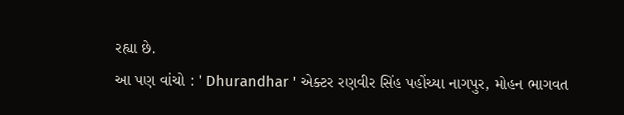રહ્યા છે.
આ પણ વાંચો : ' Dhurandhar ' એક્ટર રણવીર સિંહ પહોંચ્યા નાગપુર, મોહન ભાગવત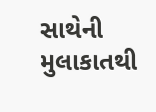સાથેની મુલાકાતથી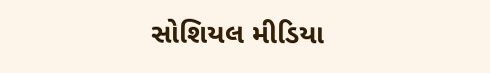સોશિયલ મીડિયા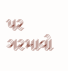પર ગરમાવો